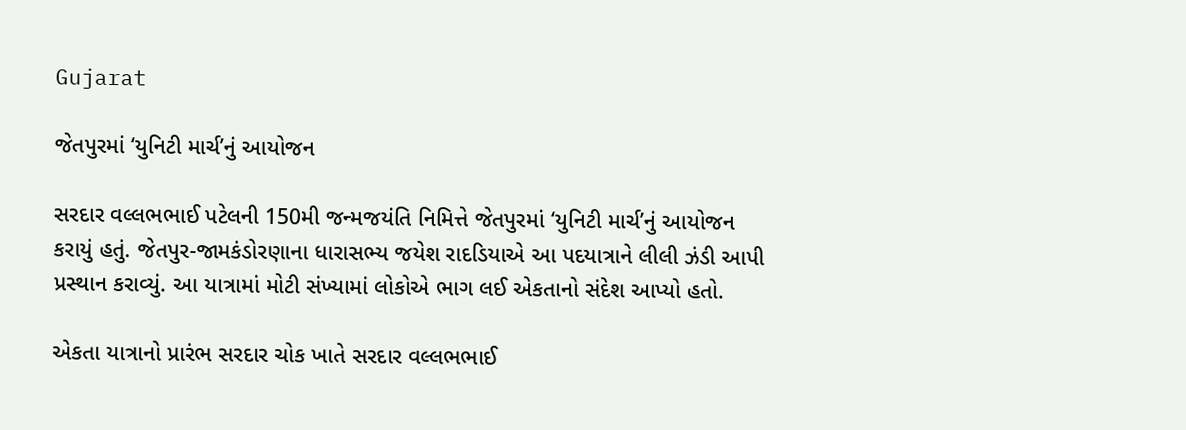Gujarat

જેતપુરમાં ‘યુનિટી માર્ચ’નું આયોજન

સરદાર વલ્લભભાઈ પટેલની 150મી જન્મજયંતિ નિમિત્તે જેતપુરમાં ‘યુનિટી માર્ચ’નું આયોજન કરાયું હતું. જેતપુર-જામકંડોરણાના ધારાસભ્ય જયેશ રાદડિયાએ આ પદયાત્રાને લીલી ઝંડી આપી પ્રસ્થાન કરાવ્યું. આ યાત્રામાં મોટી સંખ્યામાં લોકોએ ભાગ લઈ એકતાનો સંદેશ આપ્યો હતો.

એકતા યાત્રાનો પ્રારંભ સરદાર ચોક ખાતે સરદાર વલ્લભભાઈ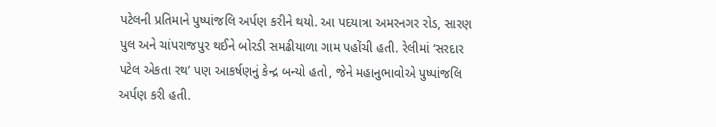પટેલની પ્રતિમાને પુષ્પાંજલિ અર્પણ કરીને થયો. આ પદયાત્રા અમરનગર રોડ, સારણ પુલ અને ચાંપરાજપુર થઈને બોરડી સમઢીયાળા ગામ પહોંચી હતી. રેલીમાં ‘સરદાર પટેલ એકતા રથ’ પણ આકર્ષણનું કેન્દ્ર બન્યો હતો, જેને મહાનુભાવોએ પુષ્પાંજલિ અર્પણ કરી હતી.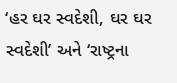‘હર ઘર સ્વદેશી, ઘર ઘર સ્વદેશી’ અને ‘રાષ્ટ્રના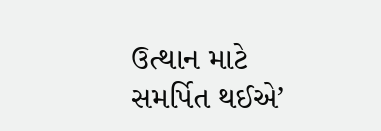ઉત્થાન માટે સમર્પિત થઈએ’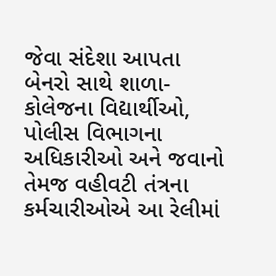જેવા સંદેશા આપતા બેનરો સાથે શાળા-કોલેજના વિદ્યાર્થીઓ, પોલીસ વિભાગના અધિકારીઓ અને જવાનો તેમજ વહીવટી તંત્રના કર્મચારીઓએ આ રેલીમાં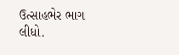ઉત્સાહભેર ભાગ લીધો.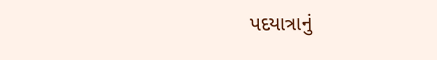પદયાત્રાનું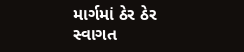માર્ગમાં ઠેર ઠેર સ્વાગત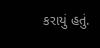કરાયું હતું.